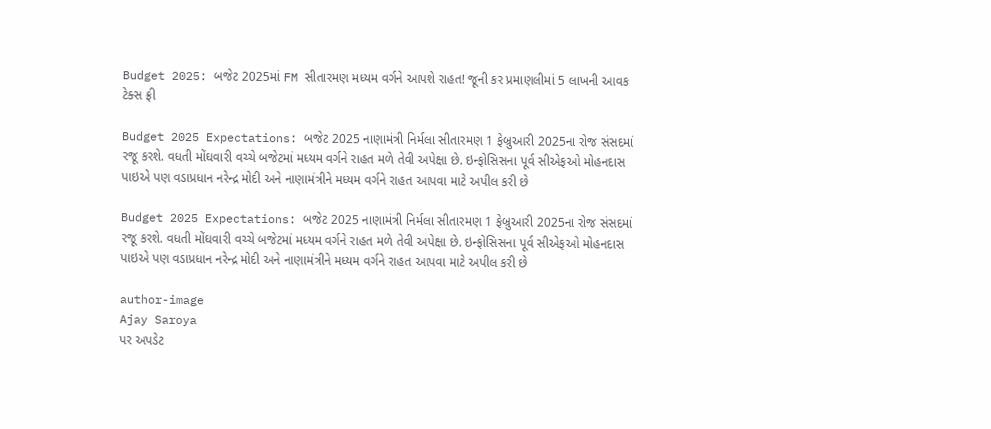Budget 2025: બજેટ 2025માં FM સીતારમણ મધ્યમ વર્ગને આપશે રાહત! જૂની કર પ્રમાણલીમાં 5 લાખની આવક ટેક્સ ફ્રી

Budget 2025 Expectations: બજેટ 2025 નાણામંત્રી નિર્મલા સીતારમણ 1 ફેબ્રુઆરી 2025ના રોજ સંસદમાં રજૂ કરશે. વધતી મોંઘવારી વચ્ચે બજેટમાં મધ્યમ વર્ગને રાહત મળે તેવી અપેક્ષા છે. ઇન્ફોસિસના પૂર્વ સીએફઓ મોહનદાસ પાઇએ પણ વડાપ્રધાન નરેન્દ્ર મોદી અને નાણામંત્રીને મધ્યમ વર્ગને રાહત આપવા માટે અપીલ કરી છે

Budget 2025 Expectations: બજેટ 2025 નાણામંત્રી નિર્મલા સીતારમણ 1 ફેબ્રુઆરી 2025ના રોજ સંસદમાં રજૂ કરશે. વધતી મોંઘવારી વચ્ચે બજેટમાં મધ્યમ વર્ગને રાહત મળે તેવી અપેક્ષા છે. ઇન્ફોસિસના પૂર્વ સીએફઓ મોહનદાસ પાઇએ પણ વડાપ્રધાન નરેન્દ્ર મોદી અને નાણામંત્રીને મધ્યમ વર્ગને રાહત આપવા માટે અપીલ કરી છે

author-image
Ajay Saroya
પર અપડેટ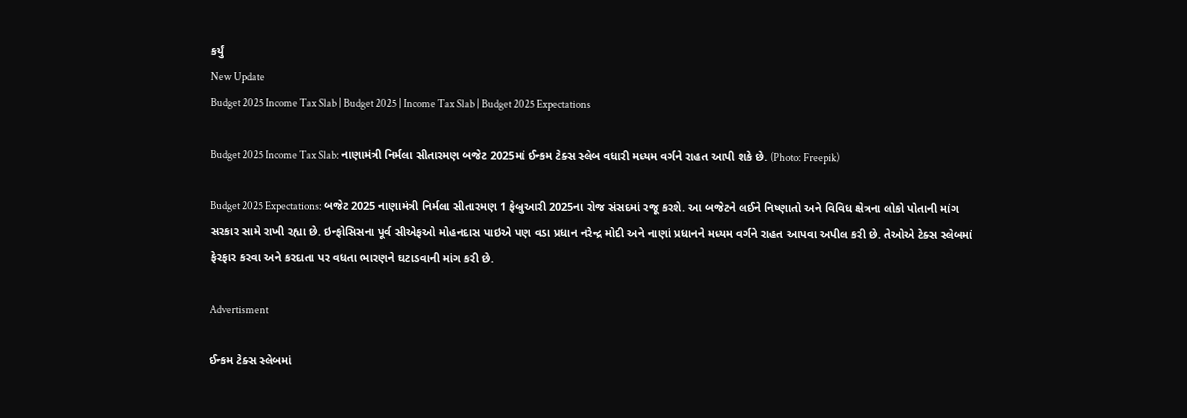કર્યું
New Update
Budget 2025 Income Tax Slab | Budget 2025 | Income Tax Slab | Budget 2025 Expectations

Budget 2025 Income Tax Slab: નાણામંત્રી નિર્મલા સીતારમણ બજેટ 2025માં ઈન્કમ ટેક્સ સ્લેબ વધારી મધ્યમ વર્ગને રાહત આપી શકે છે. (Photo: Freepik)

Budget 2025 Expectations: બજેટ 2025 નાણામંત્રી નિર્મલા સીતારમણ 1 ફેબ્રુઆરી 2025ના રોજ સંસદમાં રજૂ કરશે. આ બજેટને લઈને નિષ્ણાતો અને વિવિધ ક્ષેત્રના લોકો પોતાની માંગ સરકાર સામે રાખી રહ્યા છે. ઇન્ફોસિસના પૂર્વ સીએફઓ મોહનદાસ પાઇએ પણ વડા પ્રધાન નરેન્દ્ર મોદી અને નાણાં પ્રધાનને મધ્યમ વર્ગને રાહત આપવા અપીલ કરી છે. તેઓએ ટેક્સ સ્લેબમાં ફેરફાર કરવા અને કરદાતા પર વધતા ભારણને ઘટાડવાની માંગ કરી છે.

Advertisment

ઈન્કમ ટેક્સ સ્લેબમાં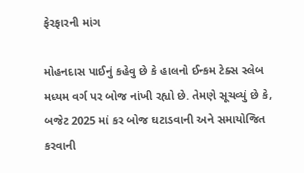ફેરફારની માંગ

મોહનદાસ પાઈનું કહેવુ છે કે હાલનો ઈન્કમ ટેક્સ સ્લેબ મધ્યમ વર્ગ પર બોજ નાંખી રહ્યો છે. તેમણે સૂચવ્યું છે કે, બજેટ 2025 માં કર બોજ ઘટાડવાની અને સમાયોજિત કરવાની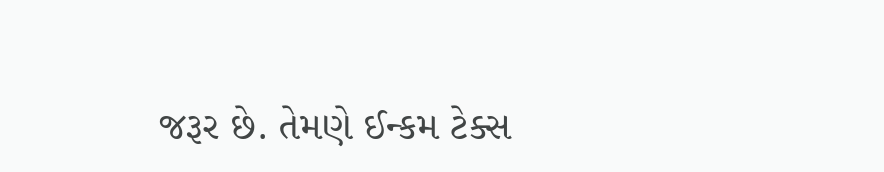જરૂર છે. તેમણે ઈન્કમ ટેક્સ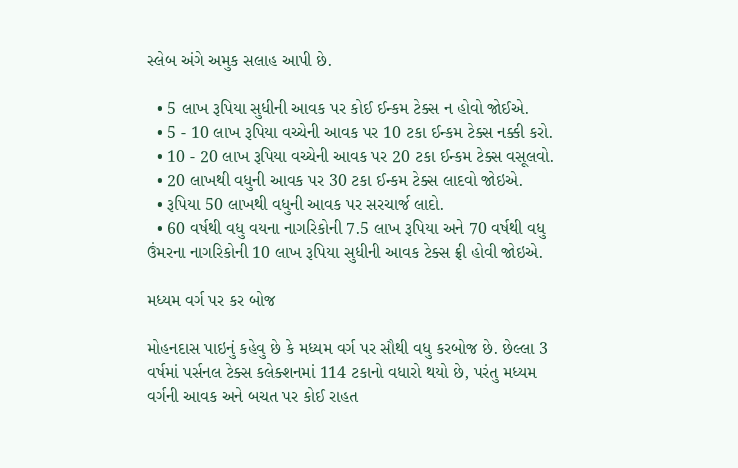સ્લેબ અંગે અમુક સલાહ આપી છે.

  • 5 લાખ રૂપિયા સુધીની આવક પર કોઈ ઈન્કમ ટેક્સ ન હોવો જોઈએ.
  • 5 - 10 લાખ રૂપિયા વચ્ચેની આવક પર 10 ટકા ઈન્કમ ટેક્સ નક્કી કરો.
  • 10 - 20 લાખ રૂપિયા વચ્ચેની આવક પર 20 ટકા ઈન્કમ ટેક્સ વસૂલવો.
  • 20 લાખથી વધુની આવક પર 30 ટકા ઈન્કમ ટેક્સ લાદવો જોઇએ.
  • રૂપિયા 50 લાખથી વધુની આવક પર સરચાર્જ લાદો.
  • 60 વર્ષથી વધુ વયના નાગરિકોની 7.5 લાખ રૂપિયા અને 70 વર્ષથી વધુ ઉંમરના નાગરિકોની 10 લાખ રૂપિયા સુધીની આવક ટેક્સ ફ્રી હોવી જોઇએ.

મધ્યમ વર્ગ પર કર બોજ

મોહનદાસ પાઇનું કહેવુ છે કે મધ્યમ વર્ગ પર સૌથી વધુ કરબોજ છે. છેલ્લા 3 વર્ષમાં પર્સનલ ટેક્સ કલેક્શનમાં 114 ટકાનો વધારો થયો છે, પરંતુ મધ્યમ વર્ગની આવક અને બચત પર કોઈ રાહત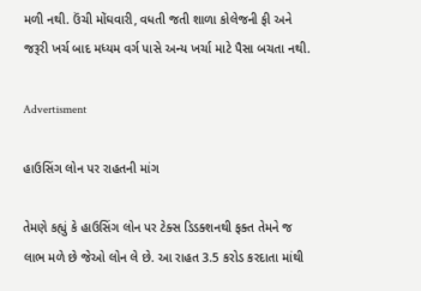મળી નથી. ઉંચી મોંઘવારી, વધતી જતી શાળા કોલેજની ફી અને જરૂરી ખર્ચ બાદ મધ્યમ વર્ગ પાસે અન્ય ખર્ચા માટે પૈસા બચતા નથી.

Advertisment

હાઉસિંગ લોન પર રાહતની માંગ

તેમણે કહ્યું કે હાઉસિંગ લોન પર ટેક્સ ડિડક્શનથી ફક્ત તેમને જ લાભ મળે છે જેઓ લોન લે છે. આ રાહત 3.5 કરોડ કરદાતા માંથી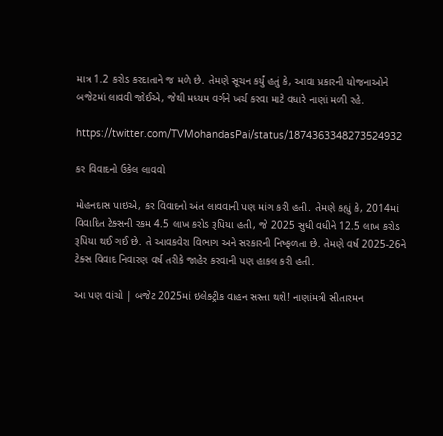માત્ર 1.2 કરોડ કરદાતાને જ મળે છે. તેમણે સૂચન કર્યું હતું કે, આવા પ્રકારની યોજનાઓને બજેટમાં લાવવી જોઈએ, જેથી મધ્યમ વર્ગને ખર્ચ કરવા માટે વધારે નાણાં મળી રહે.

https://twitter.com/TVMohandasPai/status/1874363348273524932

કર વિવાદનો ઉકેલ લાવવો

મોહનદાસ પાઇએ, કર વિવાદનો અંત લાવવાની પણ માંગ કરી હતી. તેમણે કહ્યું કે, 2014માં વિવાદિત ટેક્સની રકમ 4.5 લાખ કરોડ રૂપિયા હતી, જે 2025 સુધી વધીને 12.5 લાખ કરોડ રૂપિયા થઈ ગઈ છે. તે આવકવેરા વિભાગ અને સરકારની નિષ્ફળતા છે. તેમણે વર્ષ 2025-26ને ટેક્સ વિવાદ નિવારણ વર્ષ તરીકે જાહેર કરવાની પણ હાકલ કરી હતી.

આ પણ વાંચો | બજેટ 2025માં ઇલેક્ટ્રીક વાહન સસ્તા થશે! નાણાંમત્રી સીતારમન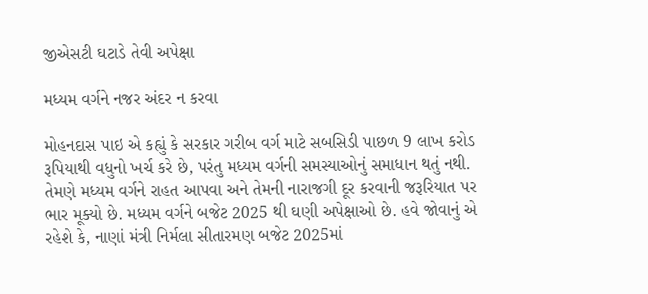જીએસટી ઘટાડે તેવી અપેક્ષા

મધ્યમ વર્ગને નજર અંદર ન કરવા

મોહનદાસ પાઇ એ કહ્યું કે સરકાર ગરીબ વર્ગ માટે સબસિડી પાછળ 9 લાખ કરોડ રૂપિયાથી વધુનો ખર્ચ કરે છે, પરંતુ મધ્યમ વર્ગની સમસ્યાઓનું સમાધાન થતું નથી. તેમણે મધ્યમ વર્ગને રાહત આપવા અને તેમની નારાજગી દૂર કરવાની જરૂરિયાત પર ભાર મૂક્યો છે. મધ્યમ વર્ગને બજેટ 2025 થી ઘણી અપેક્ષાઓ છે. હવે જોવાનું એ રહેશે કે, નાણાં મંત્રી નિર્મલા સીતારમણ બજેટ 2025માં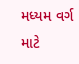મધ્યમ વર્ગ માટે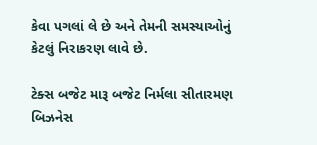કેવા પગલાં લે છે અને તેમની સમસ્યાઓનું કેટલું નિરાકરણ લાવે છે.

ટેક્સ બજેટ મારૂ બજેટ નિર્મલા સીતારમણ બિઝનેસ